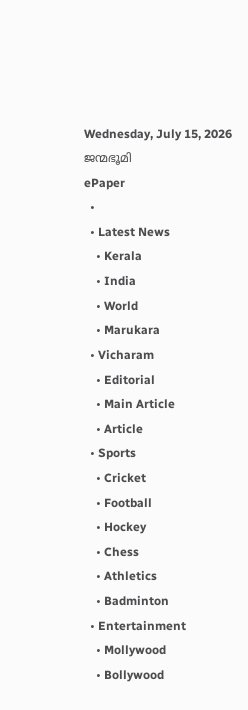Wednesday, July 15, 2026
ജന്മഭൂമി
ePaper
  •
  • Latest News
    • Kerala
    • India
    • World
    • Marukara
  • Vicharam
    • Editorial
    • Main Article
    • Article
  • Sports
    • Cricket
    • Football
    • Hockey
    • Chess
    • Athletics
    • Badminton
  • Entertainment
    • Mollywood
    • Bollywood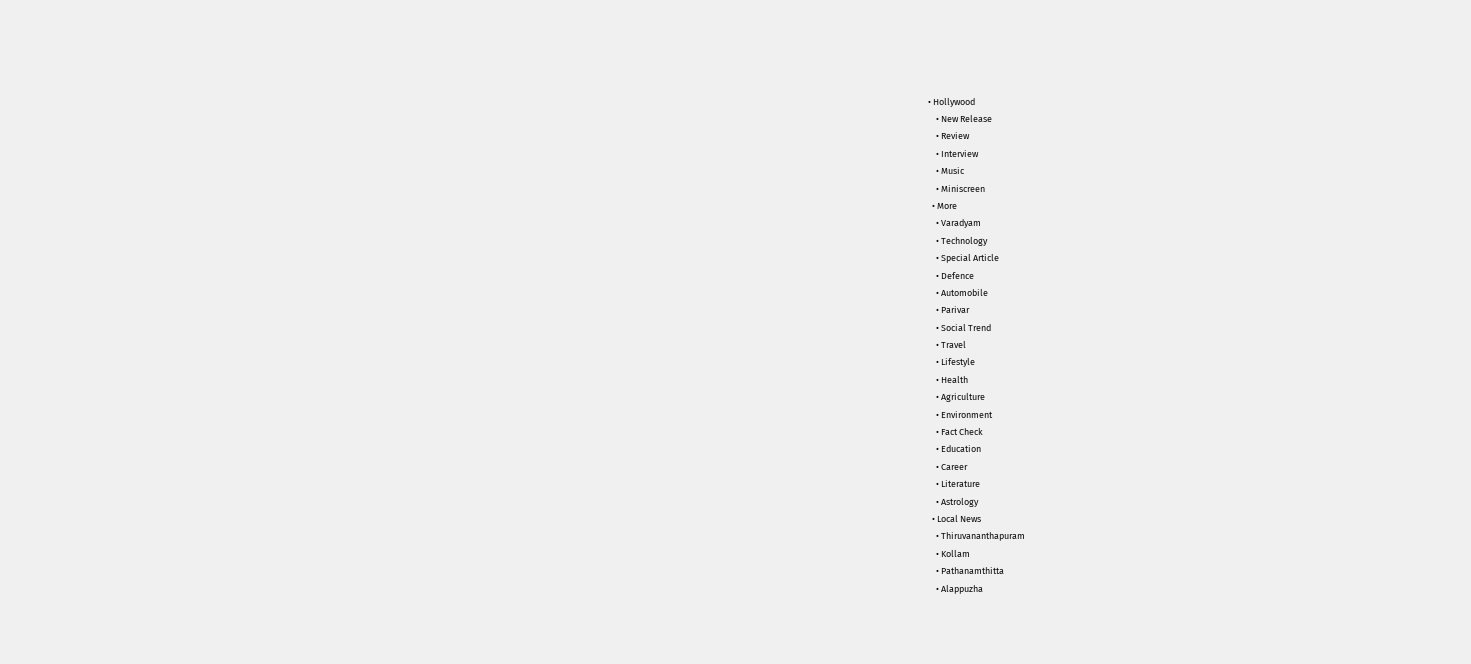• Hollywood
    • New Release
    • Review
    • Interview
    • Music
    • Miniscreen
  • More
    • Varadyam
    • Technology
    • Special Article
    • Defence
    • Automobile
    • Parivar
    • Social Trend
    • Travel
    • Lifestyle
    • Health
    • Agriculture
    • Environment
    • Fact Check
    • Education
    • Career
    • Literature
    • Astrology
  • Local News
    • Thiruvananthapuram
    • Kollam
    • Pathanamthitta
    • Alappuzha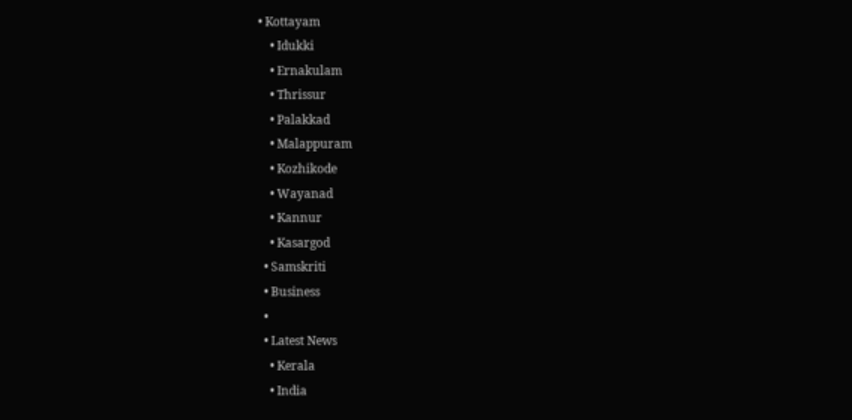• Kottayam
    • Idukki
    • Ernakulam
    • Thrissur
    • Palakkad
    • Malappuram
    • Kozhikode
    • Wayanad
    • Kannur
    • Kasargod
  • Samskriti
  • Business
  •
  • Latest News
    • Kerala
    • India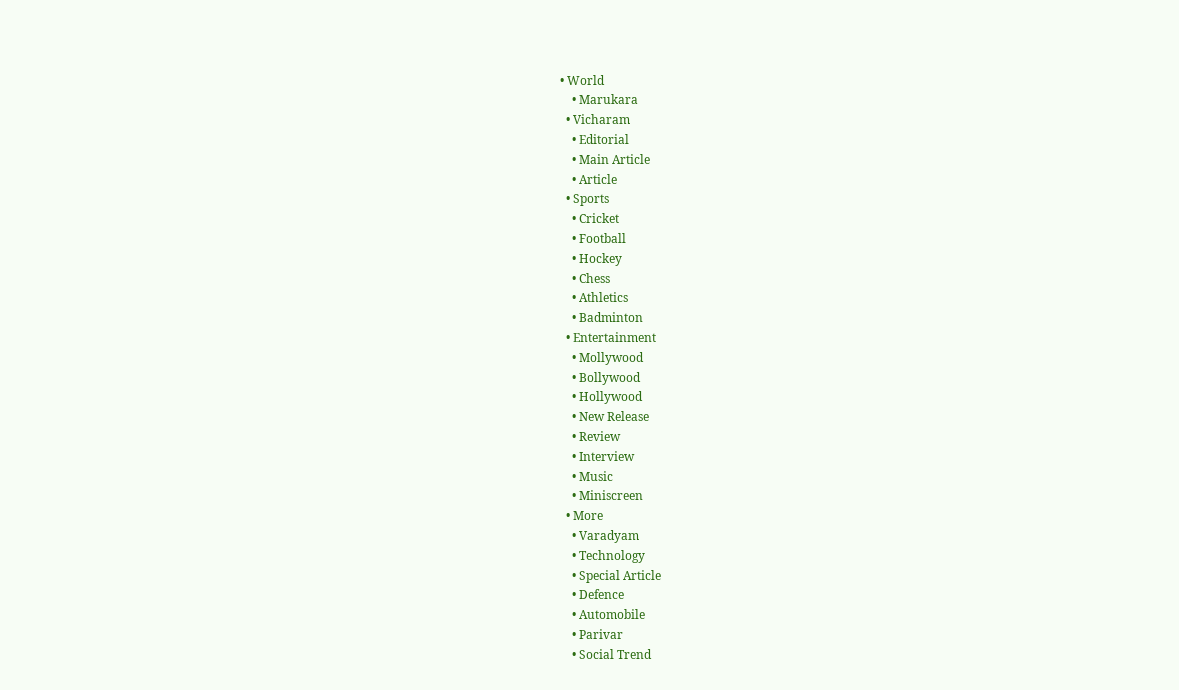• World
    • Marukara
  • Vicharam
    • Editorial
    • Main Article
    • Article
  • Sports
    • Cricket
    • Football
    • Hockey
    • Chess
    • Athletics
    • Badminton
  • Entertainment
    • Mollywood
    • Bollywood
    • Hollywood
    • New Release
    • Review
    • Interview
    • Music
    • Miniscreen
  • More
    • Varadyam
    • Technology
    • Special Article
    • Defence
    • Automobile
    • Parivar
    • Social Trend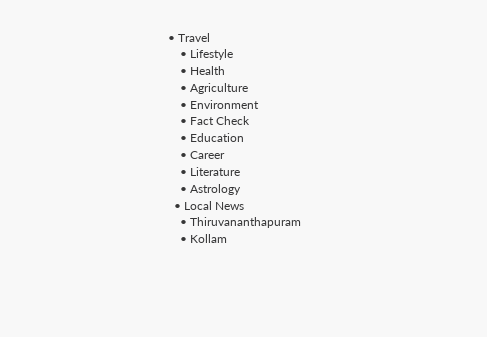• Travel
    • Lifestyle
    • Health
    • Agriculture
    • Environment
    • Fact Check
    • Education
    • Career
    • Literature
    • Astrology
  • Local News
    • Thiruvananthapuram
    • Kollam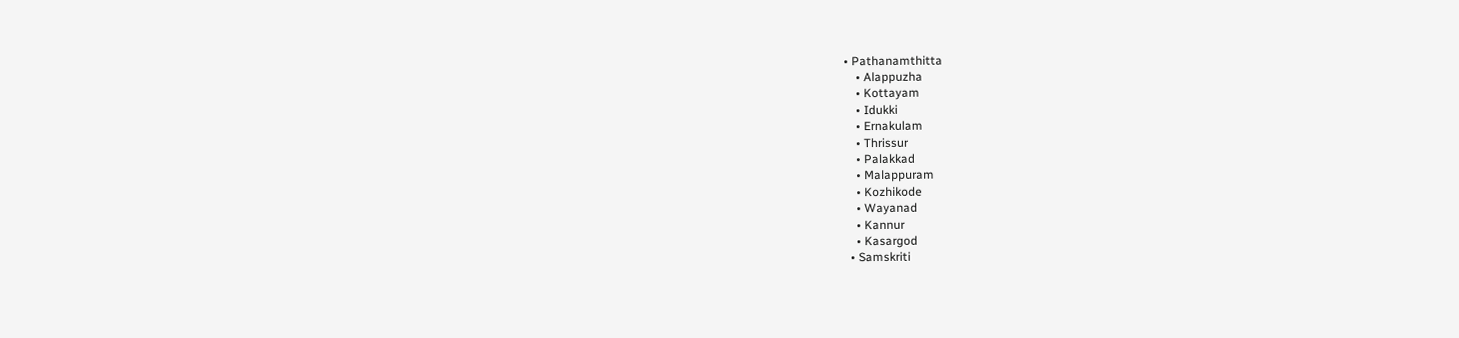• Pathanamthitta
    • Alappuzha
    • Kottayam
    • Idukki
    • Ernakulam
    • Thrissur
    • Palakkad
    • Malappuram
    • Kozhikode
    • Wayanad
    • Kannur
    • Kasargod
  • Samskriti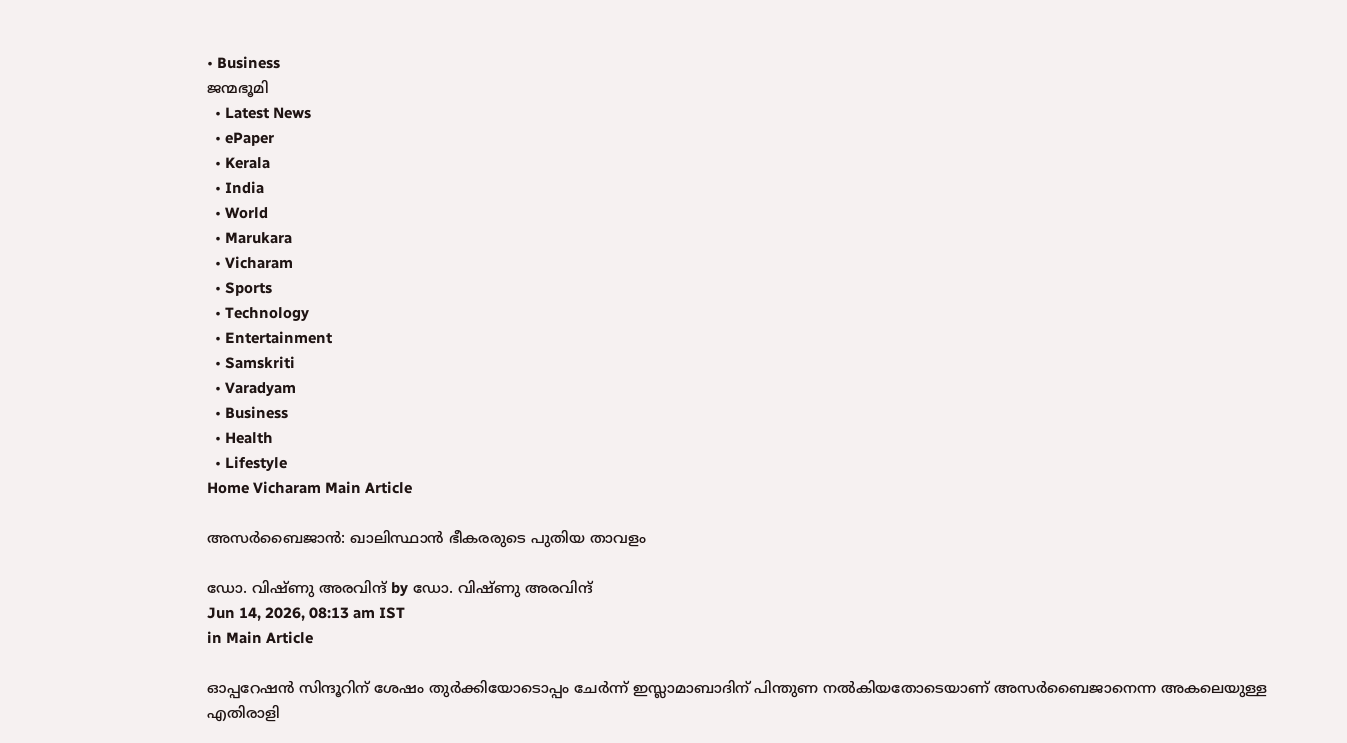• Business
ജന്മഭൂമി
  • Latest News
  • ePaper
  • Kerala
  • India
  • World
  • Marukara
  • Vicharam
  • Sports
  • Technology
  • Entertainment
  • Samskriti
  • Varadyam
  • Business
  • Health
  • Lifestyle
Home Vicharam Main Article

അസര്‍ബൈജാന്‍: ഖാലിസ്ഥാന്‍ ഭീകരരുടെ പുതിയ താവളം

ഡോ. വിഷ്ണു അരവിന്ദ് by ഡോ. വിഷ്ണു അരവിന്ദ്
Jun 14, 2026, 08:13 am IST
in Main Article

ഓപ്പറേഷന്‍ സിന്ദൂറിന് ശേഷം തുര്‍ക്കിയോടൊപ്പം ചേര്‍ന്ന് ഇസ്ലാമാബാദിന് പിന്തുണ നല്‍കിയതോടെയാണ് അസര്‍ബൈജാനെന്ന അകലെയുള്ള എതിരാളി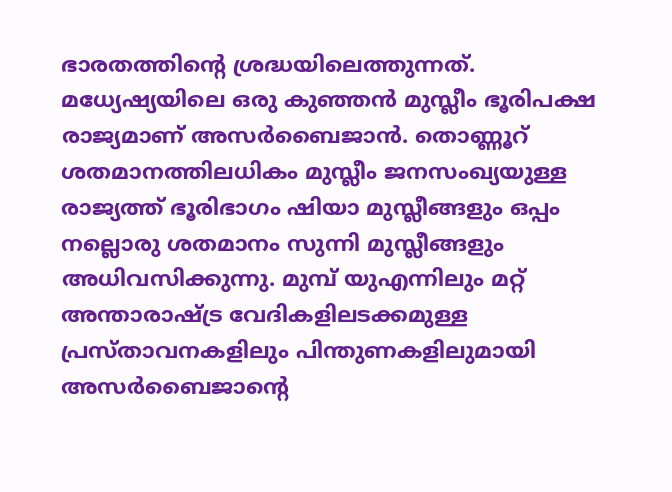ഭാരതത്തിന്റെ ശ്രദ്ധയിലെത്തുന്നത്. മധ്യേഷ്യയിലെ ഒരു കുഞ്ഞന്‍ മുസ്ലീം ഭൂരിപക്ഷ രാജ്യമാണ് അസര്‍ബൈജാന്‍. തൊണ്ണൂറ് ശതമാനത്തിലധികം മുസ്ലീം ജനസംഖ്യയുള്ള രാജ്യത്ത് ഭൂരിഭാഗം ഷിയാ മുസ്ലീങ്ങളും ഒപ്പം നല്ലൊരു ശതമാനം സുന്നി മുസ്ലീങ്ങളും അധിവസിക്കുന്നു. മുമ്പ് യുഎന്നിലും മറ്റ് അന്താരാഷ്‌ട്ര വേദികളിലടക്കമുള്ള പ്രസ്താവനകളിലും പിന്തുണകളിലുമായി അസര്‍ബൈജാന്റെ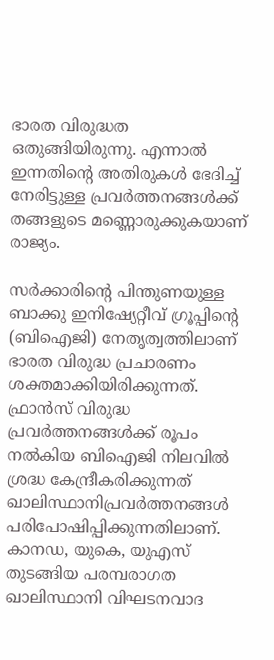ഭാരത വിരുദ്ധത ഒതുങ്ങിയിരുന്നു. എന്നാല്‍ ഇന്നതിന്റെ അതിരുകള്‍ ഭേദിച്ച് നേരിട്ടുള്ള പ്രവര്‍ത്തനങ്ങള്‍ക്ക് തങ്ങളുടെ മണ്ണൊരുക്കുകയാണ് രാജ്യം.

സര്‍ക്കാരിന്റെ പിന്തുണയുള്ള ബാക്കു ഇനിഷ്യേറ്റീവ് ഗ്രൂപ്പിന്റെ (ബിഐജി) നേതൃത്വത്തിലാണ് ഭാരത വിരുദ്ധ പ്രചാരണം ശക്തമാക്കിയിരിക്കുന്നത്. ഫ്രാന്‍സ് വിരുദ്ധ പ്രവര്‍ത്തനങ്ങള്‍ക്ക് രൂപം നല്‍കിയ ബിഐജി നിലവില്‍ ശ്രദ്ധ കേന്ദ്രീകരിക്കുന്നത് ഖാലിസ്ഥാനിപ്രവര്‍ത്തനങ്ങള്‍ പരിപോഷിപ്പിക്കുന്നതിലാണ്. കാനഡ, യുകെ, യുഎസ് തുടങ്ങിയ പരമ്പരാഗത ഖാലിസ്ഥാനി വിഘടനവാദ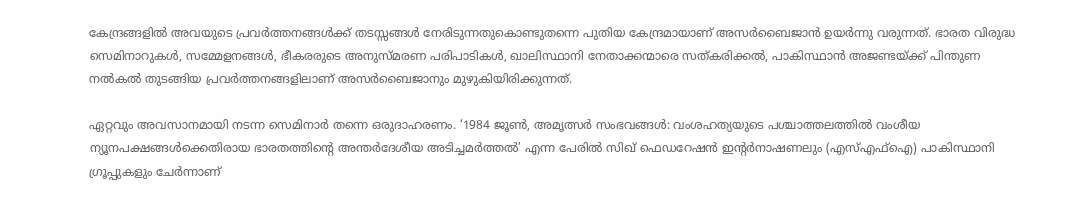കേന്ദ്രങ്ങളില്‍ അവയുടെ പ്രവര്‍ത്തനങ്ങള്‍ക്ക് തടസ്സങ്ങള്‍ നേരിടുന്നതുകൊണ്ടുതന്നെ പുതിയ കേന്ദ്രമായാണ് അസര്‍ബൈജാന്‍ ഉയര്‍ന്നു വരുന്നത്. ഭാരത വിരുദ്ധ സെമിനാറുകള്‍, സമ്മേളനങ്ങള്‍, ഭീകരരുടെ അനുസ്മരണ പരിപാടികള്‍, ഖാലിസ്ഥാനി നേതാക്കന്മാരെ സത്കരിക്കല്‍, പാകിസ്ഥാന്‍ അജണ്ടയ്‌ക്ക് പിന്തുണ നല്‍കല്‍ തുടങ്ങിയ പ്രവര്‍ത്തനങ്ങളിലാണ് അസര്‍ബൈജാനും മുഴുകിയിരിക്കുന്നത്.

ഏറ്റവും അവസാനമായി നടന്ന സെമിനാര്‍ തന്നെ ഒരുദാഹരണം. ‘1984 ജൂണ്‍, അമൃത്സര്‍ സംഭവങ്ങള്‍: വംശഹത്യയുടെ പശ്ചാത്തലത്തില്‍ വംശീയ ന്യൂനപക്ഷങ്ങള്‍ക്കെതിരായ ഭാരതത്തിന്റെ അന്തര്‍ദേശീയ അടിച്ചമര്‍ത്തല്‍’ എന്ന പേരില്‍ സിഖ് ഫെഡറേഷന്‍ ഇന്റര്‍നാഷണലും (എസ്എഫ്ഐ) പാകിസ്ഥാനി ഗ്രൂപ്പുകളും ചേര്‍ന്നാണ്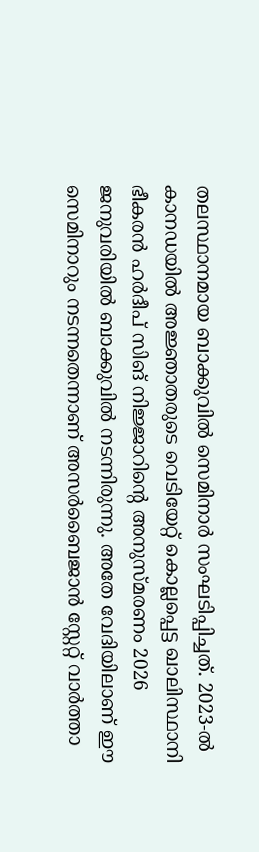തലസ്ഥാനമായ ബാക്കുവില്‍ സെമിനാര്‍ സംഘടിപ്പിച്ചത്. 2023-ല്‍ കാനഡയില്‍ അജ്ഞാതരുടെ വെടിയേറ്റ് കൊല്ലപ്പെട്ട ഖാലിസ്ഥാനി ഭീകരന്‍ ഹര്‍ദീപ് സിങ് നിജ്ജാറിന്റെ അനുസ്മരണം 2026 ജനുവരിയില്‍ ബാക്കുവില്‍ നടന്നിരുന്നു. അതേ വേദിയിലാണ് ഈ സെമിനാറും നടന്നതെന്നാണ് അസര്‍ബൈജാന്‍ സ്റ്റേറ്റ് വാര്‍ത്താ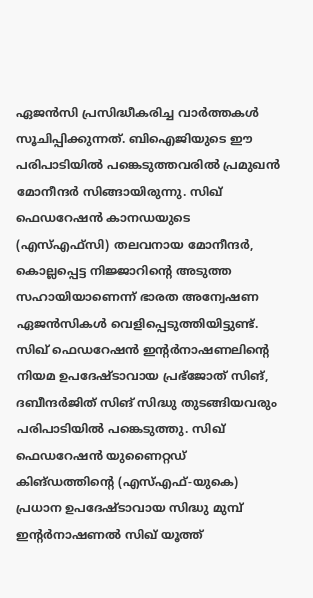ഏജന്‍സി പ്രസിദ്ധീകരിച്ച വാര്‍ത്തകള്‍ സൂചിപ്പിക്കുന്നത്. ബിഐജിയുടെ ഈ പരിപാടിയില്‍ പങ്കെടുത്തവരില്‍ പ്രമുഖന്‍ മോനീന്ദര്‍ സിങ്ങായിരുന്നു. സിഖ് ഫെഡറേഷന്‍ കാനഡയുടെ (എസ്എഫ്സി) തലവനായ മോനീന്ദര്‍, കൊല്ലപ്പെട്ട നിജ്ജാറിന്റെ അടുത്ത സഹായിയാണെന്ന് ഭാരത അന്വേഷണ ഏജന്‍സികള്‍ വെളിപ്പെടുത്തിയിട്ടുണ്ട്. സിഖ് ഫെഡറേഷന്‍ ഇന്റര്‍നാഷണലിന്റെ നിയമ ഉപദേഷ്ടാവായ പ്രഭ്‌ജോത് സിങ്, ദബീന്ദര്‍ജിത് സിങ് സിദ്ധു തുടങ്ങിയവരും പരിപാടിയില്‍ പങ്കെടുത്തു. സിഖ് ഫെഡറേഷന്‍ യുണൈറ്റഡ് കിങ്ഡത്തിന്റെ (എസ്എഫ്-യുകെ) പ്രധാന ഉപദേഷ്ടാവായ സിദ്ധു മുമ്പ് ഇന്റര്‍നാഷണല്‍ സിഖ് യൂത്ത്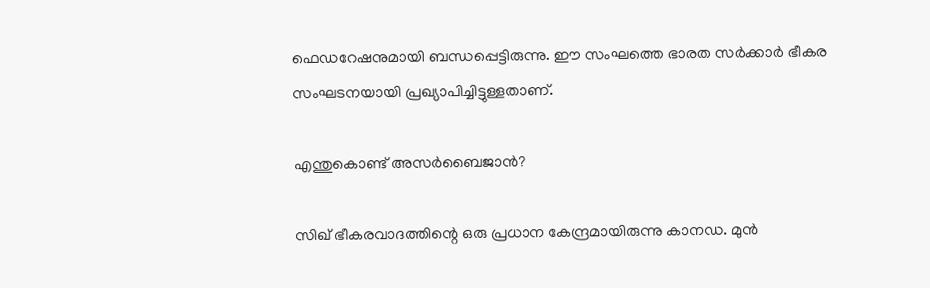ഫെഡറേഷനുമായി ബന്ധപ്പെട്ടിരുന്നു. ഈ സംഘത്തെ ഭാരത സര്‍ക്കാര്‍ ഭീകര സംഘടനയായി പ്രഖ്യാപിച്ചിട്ടുള്ളതാണ്.

എന്തുകൊണ്ട് അസര്‍ബൈജാന്‍?

സിഖ് ഭീകരവാദത്തിന്റെ ഒരു പ്രധാന കേന്ദ്രമായിരുന്നു കാനഡ. മുന്‍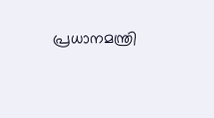പ്രധാനമന്ത്രി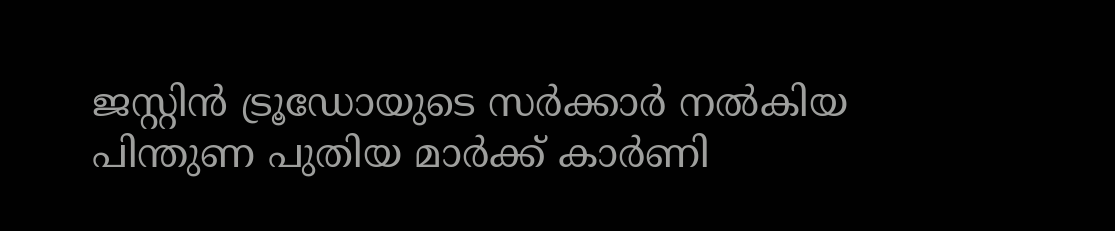ജസ്റ്റിന്‍ ട്രൂഡോയുടെ സര്‍ക്കാര്‍ നല്‍കിയ പിന്തുണ പുതിയ മാര്‍ക്ക് കാര്‍ണി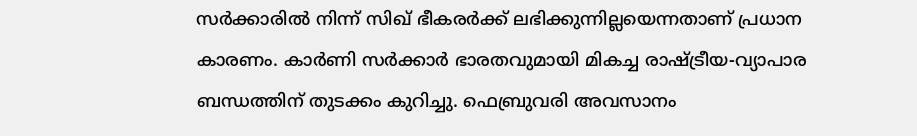സര്‍ക്കാരില്‍ നിന്ന് സിഖ് ഭീകരര്‍ക്ക് ലഭിക്കുന്നില്ലയെന്നതാണ് പ്രധാന കാരണം. കാര്‍ണി സര്‍ക്കാര്‍ ഭാരതവുമായി മികച്ച രാഷ്‌ട്രീയ-വ്യാപാര ബന്ധത്തിന് തുടക്കം കുറിച്ചു. ഫെബ്രുവരി അവസാനം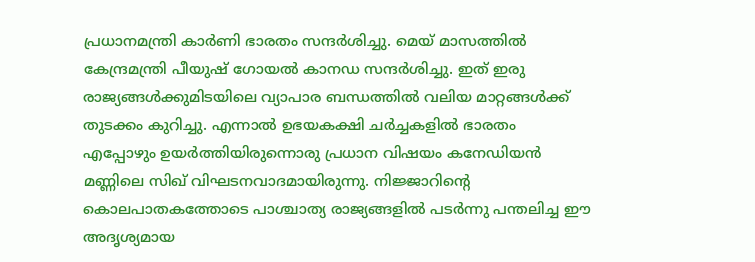പ്രധാനമന്ത്രി കാര്‍ണി ഭാരതം സന്ദര്‍ശിച്ചു. മെയ് മാസത്തില്‍ കേന്ദ്രമന്ത്രി പീയുഷ് ഗോയല്‍ കാനഡ സന്ദര്‍ശിച്ചു. ഇത് ഇരു രാജ്യങ്ങള്‍ക്കുമിടയിലെ വ്യാപാര ബന്ധത്തില്‍ വലിയ മാറ്റങ്ങള്‍ക്ക് തുടക്കം കുറിച്ചു. എന്നാല്‍ ഉഭയകക്ഷി ചര്‍ച്ചകളില്‍ ഭാരതം എപ്പോഴും ഉയര്‍ത്തിയിരുന്നൊരു പ്രധാന വിഷയം കനേഡിയന്‍ മണ്ണിലെ സിഖ് വിഘടനവാദമായിരുന്നു. നിജ്ജാറിന്റെ കൊലപാതകത്തോടെ പാശ്ചാത്യ രാജ്യങ്ങളില്‍ പടര്‍ന്നു പന്തലിച്ച ഈ അദൃശ്യമായ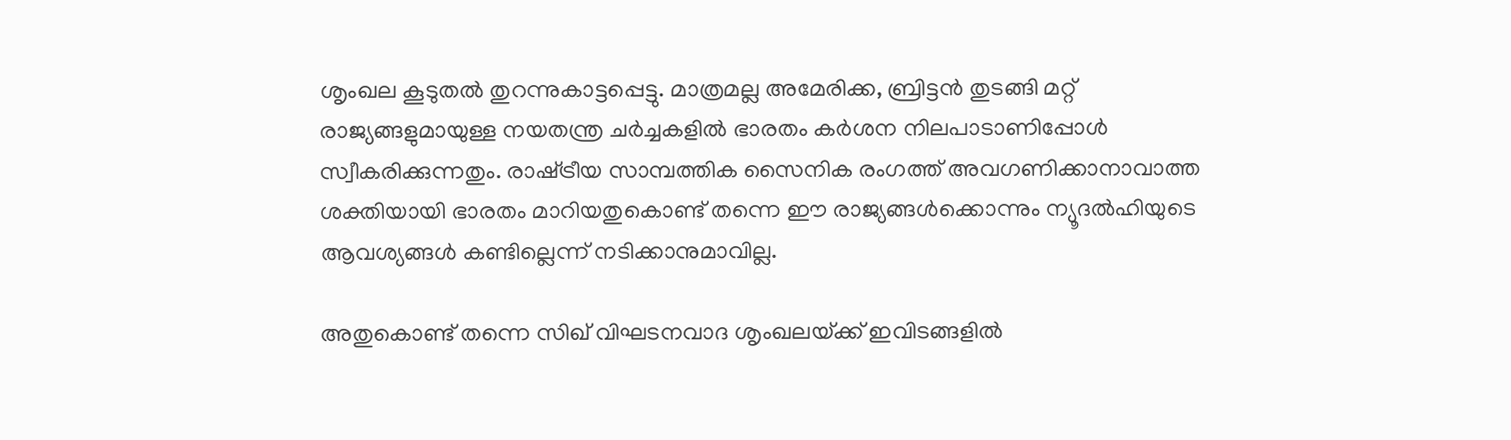ശൃംഖല കൂടുതല്‍ തുറന്നുകാട്ടപ്പെട്ടു. മാത്രമല്ല അമേരിക്ക, ബ്രിട്ടന്‍ തുടങ്ങി മറ്റ് രാജ്യങ്ങളുമായുള്ള നയതന്ത്ര ചര്‍ച്ചകളില്‍ ഭാരതം കര്‍ശന നിലപാടാണിപ്പോള്‍ സ്വീകരിക്കുന്നതും. രാഷ്‌ട്രീയ സാമ്പത്തിക സൈനിക രംഗത്ത് അവഗണിക്കാനാവാത്ത ശക്തിയായി ഭാരതം മാറിയതുകൊണ്ട് തന്നെ ഈ രാജ്യങ്ങള്‍ക്കൊന്നും ന്യൂദല്‍ഹിയുടെ ആവശ്യങ്ങള്‍ കണ്ടില്ലെന്ന് നടിക്കാനുമാവില്ല.

അതുകൊണ്ട് തന്നെ സിഖ് വിഘടനവാദ ശൃംഖലയ്‌ക്ക് ഇവിടങ്ങളില്‍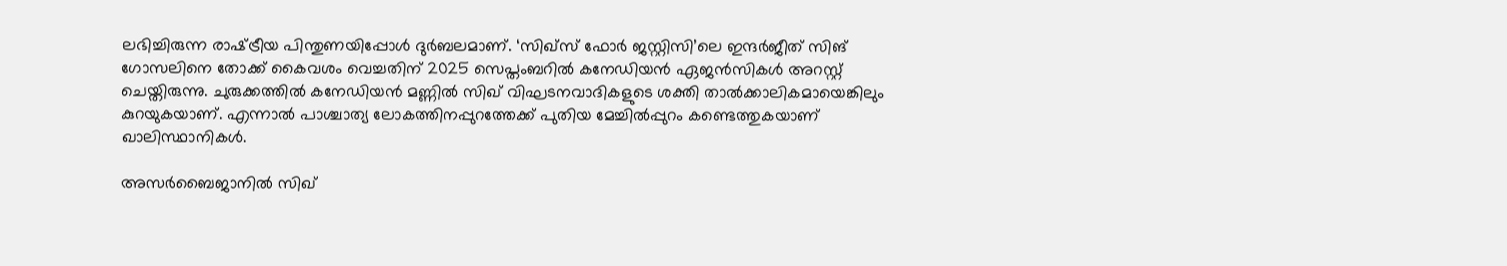ലഭിച്ചിരുന്ന രാഷ്‌ട്രീയ പിന്തുണയിപ്പോള്‍ ദുര്‍ബലമാണ്. ‘സിഖ്സ് ഫോര്‍ ജസ്റ്റിസി’ലെ ഇന്ദര്‍ജീത് സിങ് ഗോസലിനെ തോക്ക് കൈവശം വെച്ചതിന് 2025 സെപ്തംബറില്‍ കനേഡിയന്‍ ഏജന്‍സികള്‍ അറസ്റ്റ് ചെയ്തിരുന്നു. ചുരുക്കത്തില്‍ കനേഡിയന്‍ മണ്ണില്‍ സിഖ് വിഘടനവാദികളുടെ ശക്തി താല്‍ക്കാലികമായെങ്കിലും കുറയുകയാണ്. എന്നാല്‍ പാശ്ചാത്യ ലോകത്തിനപ്പുറത്തേക്ക് പുതിയ മേച്ചില്‍പ്പുറം കണ്ടെത്തുകയാണ് ഖാലിസ്ഥാനികള്‍.

അസര്‍ബൈജാനില്‍ സിഖ്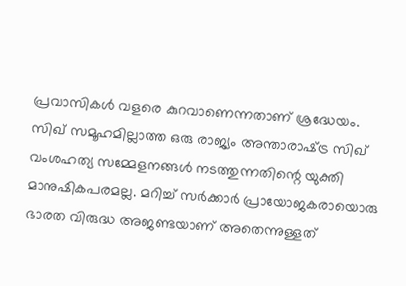പ്രവാസികള്‍ വളരെ കുറവാണെന്നതാണ് ശ്രദ്ധേയം. സിഖ് സമൂഹമില്ലാത്ത ഒരു രാജ്യം അന്താരാഷ്‌ട്ര സിഖ് വംശഹത്യ സമ്മേളനങ്ങള്‍ നടത്തുന്നതിന്റെ യുക്തി മാനുഷികപരമല്ല. മറിച്ച് സര്‍ക്കാര്‍ പ്രായോജകരായൊരു ഭാരത വിരുദ്ധ അജണ്ടയാണ് അതെന്നുള്ളത്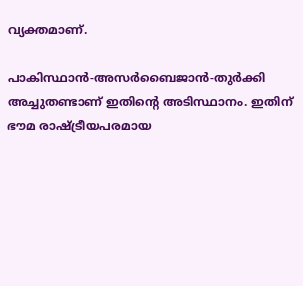വ്യക്തമാണ്.

പാകിസ്ഥാന്‍-അസര്‍ബൈജാന്‍-തുര്‍ക്കി അച്ചുതണ്ടാണ് ഇതിന്റെ അടിസ്ഥാനം. ഇതിന് ഭൗമ രാഷ്‌ട്രീയപരമായ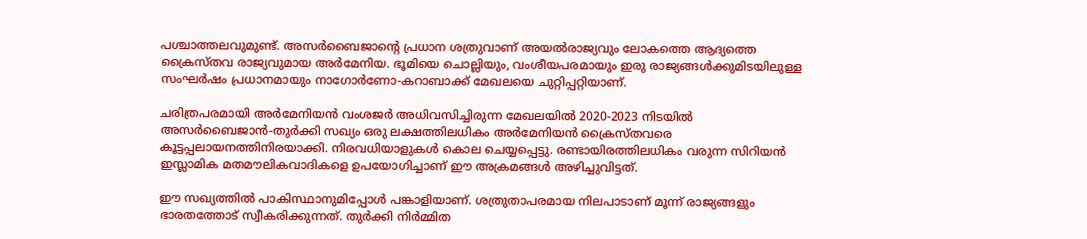പശ്ചാത്തലവുമുണ്ട്. അസര്‍ബൈജാന്റെ പ്രധാന ശത്രുവാണ് അയല്‍രാജ്യവും ലോകത്തെ ആദ്യത്തെ ക്രൈസ്തവ രാജ്യവുമായ അര്‍മേനിയ. ഭൂമിയെ ചൊല്ലിയും, വംശീയപരമായും ഇരു രാജ്യങ്ങള്‍ക്കുമിടയിലുള്ള സംഘര്‍ഷം പ്രധാനമായും നാഗോര്‍ണോ-കറാബാക്ക് മേഖലയെ ചുറ്റിപ്പറ്റിയാണ്.

ചരിത്രപരമായി അര്‍മേനിയന്‍ വംശജര്‍ അധിവസിച്ചിരുന്ന മേഖലയില്‍ 2020-2023 നിടയില്‍ അസര്‍ബൈജാന്‍-തുര്‍ക്കി സഖ്യം ഒരു ലക്ഷത്തിലധികം അര്‍മേനിയന്‍ ക്രൈസ്തവരെ കൂട്ടപ്പലായനത്തിനിരയാക്കി. നിരവധിയാളുകള്‍ കൊല ചെയ്യപ്പെട്ടു. രണ്ടായിരത്തിലധികം വരുന്ന സിറിയന്‍ ഇസ്ലാമിക മതമൗലികവാദികളെ ഉപയോഗിച്ചാണ് ഈ അക്രമങ്ങള്‍ അഴിച്ചുവിട്ടത്.

ഈ സഖ്യത്തില്‍ പാകിസ്ഥാനുമിപ്പോള്‍ പങ്കാളിയാണ്. ശത്രുതാപരമായ നിലപാടാണ് മൂന്ന് രാജ്യങ്ങളും ഭാരതത്തോട് സ്വീകരിക്കുന്നത്. തുര്‍ക്കി നിര്‍മ്മിത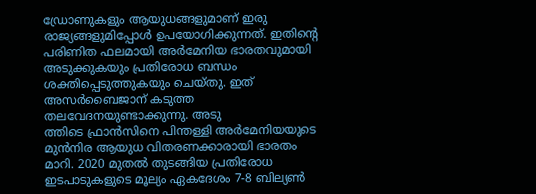ഡ്രോണുകളും ആയുധങ്ങളുമാണ് ഇരു രാജ്യങ്ങളുമിപ്പോള്‍ ഉപയോഗിക്കുന്നത്. ഇതിന്റെ പരിണിത ഫലമായി അര്‍മേനിയ ഭാരതവുമായി അടുക്കുകയും പ്രതിരോധ ബന്ധം ശക്തിപ്പെടുത്തുകയും ചെയ്തു. ഇത് അസര്‍ബൈജാന് കടുത്ത തലവേദനയുണ്ടാക്കുന്നു. അടു
ത്തിടെ ഫ്രാന്‍സിനെ പിന്തള്ളി അര്‍മേനിയയുടെ മുന്‍നിര ആയുധ വിതരണക്കാരായി ഭാരതം മാറി. 2020 മുതല്‍ തുടങ്ങിയ പ്രതിരോധ ഇടപാടുകളുടെ മൂല്യം ഏകദേശം 7-8 ബില്യണ്‍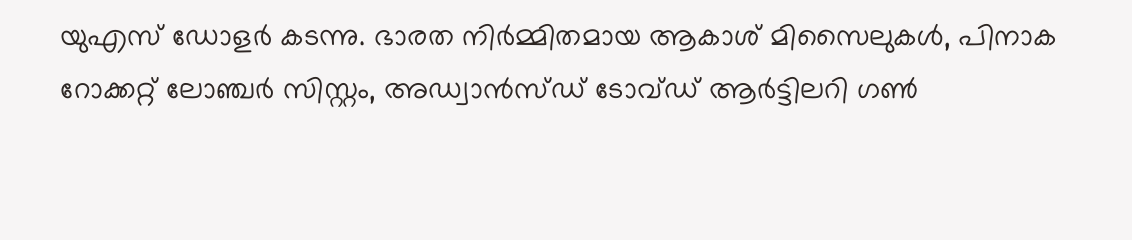യുഎസ് ഡോളര്‍ കടന്നു. ഭാരത നിര്‍മ്മിതമായ ആകാശ് മിസൈലുകള്‍, പിനാക റോക്കറ്റ് ലോഞ്ചര്‍ സിസ്റ്റം, അഡ്വാന്‍സ്ഡ് ടോവ്ഡ് ആര്‍ട്ടിലറി ഗണ്‍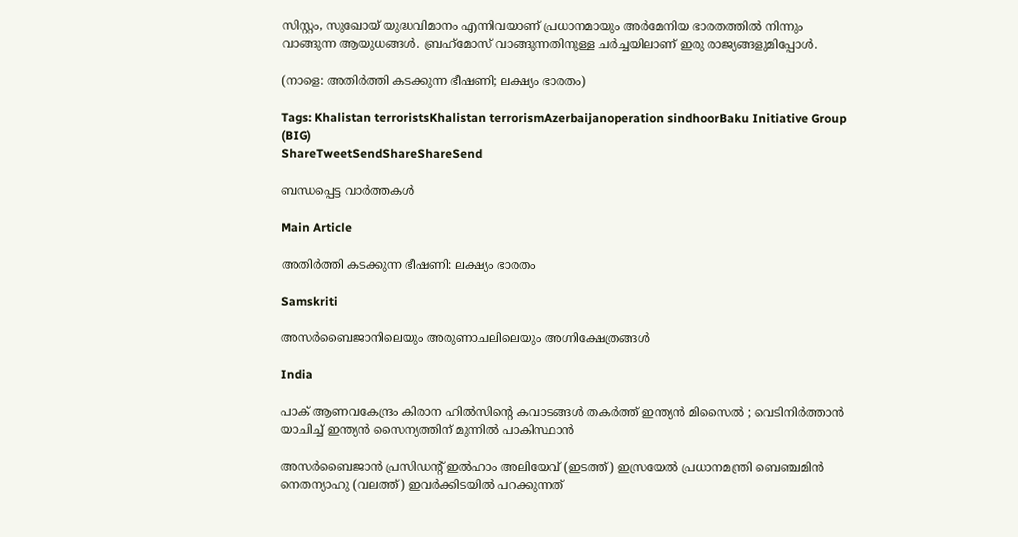സിസ്റ്റം, സുഖോയ് യുദ്ധവിമാനം എന്നിവയാണ് പ്രധാനമായും അര്‍മേനിയ ഭാരതത്തില്‍ നിന്നും വാങ്ങുന്ന ആയുധങ്ങള്‍. ബ്രഹ്‌മോസ് വാങ്ങുന്നതിനുള്ള ചര്‍ച്ചയിലാണ് ഇരു രാജ്യങ്ങളുമിപ്പോള്‍.

(നാളെ: അതിര്‍ത്തി കടക്കുന്ന ഭീഷണി; ലക്ഷ്യം ഭാരതം)

Tags: Khalistan terroristsKhalistan terrorismAzerbaijanoperation sindhoorBaku Initiative Group (BIG)
ShareTweetSendShareShareSend

ബന്ധപ്പെട്ട വാര്‍ത്തകള്‍

Main Article

അതിര്‍ത്തി കടക്കുന്ന ഭീഷണി: ലക്ഷ്യം ഭാരതം

Samskriti

അസര്‍ബൈജാനിലെയും അരുണാചലിലെയും അഗ്നിക്ഷേത്രങ്ങള്‍

India

പാക് ആണവകേന്ദ്രം കിരാന ഹിൽസിന്റെ കവാടങ്ങൾ തകർത്ത് ഇന്ത്യൻ മിസൈൽ ; വെടിനിർത്താൻ യാചിച്ച് ഇന്ത്യൻ സൈന്യത്തിന് മുന്നിൽ പാകിസ്ഥാൻ

അസര്‍ബൈജാന്‍ പ്രസിഡന്‍റ് ഇല്‍ഹാം അലിയേവ് (ഇടത്ത്) ഇസ്രയേല്‍ പ്രധാനമന്ത്രി ബെഞ്ചമിന്‍ നെതന്യാഹു (വലത്ത്) ഇവര്‍ക്കിടയില്‍ പറക്കുന്നത്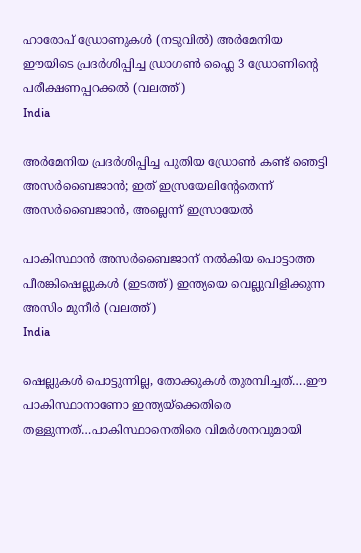ഹാരോപ് ഡ്രോണുകള്‍ (നടുവില്‍) അര്‍മേനിയ ഈയിടെ പ്രദര്‍ശിപ്പിച്ച ഡ്രാഗണ്‍ ഫ്ലൈ 3 ഡ്രോണിന്‍റെ പരീക്ഷണപ്പറക്കല്‍ (വലത്ത്)
India

അർമേനിയ പ്രദര്‍ശിപ്പിച്ച പുതിയ ഡ്രോണ്‍ കണ്ട് ഞെട്ടി അസര്‍ബൈജാന്‍; ഇത് ഇസ്രയേലിന്‍റേതെന്ന് അസര്‍ബൈജാന്‍, അല്ലെന്ന് ഇസ്രായേൽ

പാകിസ്ഥാന്‍ അസര്‍ബൈജാന് നല്‍കിയ പൊട്ടാത്ത പീരങ്കിഷെല്ലുകള്‍ (ഇടത്ത്) ഇന്ത്യയെ വെല്ലുവിളിക്കുന്ന അസിം മുനീര്‍ (വലത്ത്)
India

ഷെല്ലുകള്‍ പൊട്ടുന്നില്ല, തോക്കുകള്‍ തുരമ്പിച്ചത്….ഈ പാകിസ്ഥാനാണോ ഇന്ത്യയ്‌ക്കെതിരെ തള്ളുന്നത്…പാകിസ്ഥാനെതിരെ വിമര്‍ശനവുമായി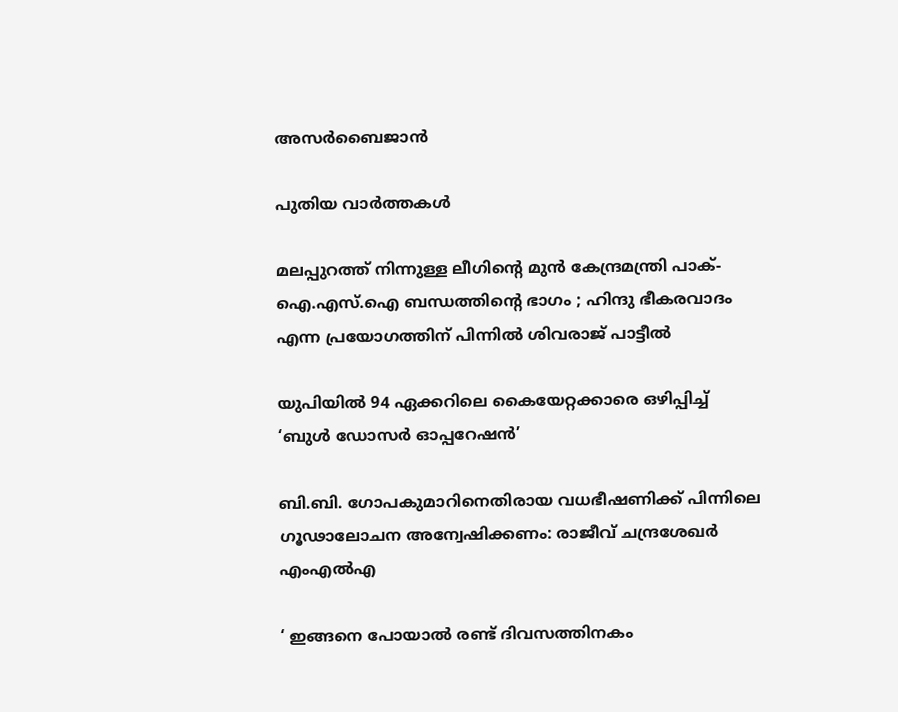അസര്‍ബൈജാന്‍

പുതിയ വാര്‍ത്തകള്‍

മലപ്പുറത്ത് നിന്നുള്ള ലീഗിന്റെ മുൻ കേന്ദ്രമന്ത്രി പാക്-ഐ.എസ്.ഐ ബന്ധത്തിന്റെ ഭാഗം ; ഹിന്ദു ഭീകരവാദം എന്ന പ്രയോഗത്തിന് പിന്നിൽ ശിവരാജ് പാട്ടീൽ

യുപിയിൽ 94 ഏക്കറിലെ കൈയേറ്റക്കാരെ ഒഴിപ്പിച്ച് ‘ബുൾ ഡോസർ ഓപ്പറേഷൻ’

ബി.ബി. ഗോപകുമാറിനെതിരായ വധഭീഷണിക്ക് പിന്നിലെ ഗൂഢാലോചന അന്വേഷിക്കണം: രാജീവ് ചന്ദ്രശേഖർ എംഎൽഎ

‘ ഇങ്ങനെ പോയാൽ രണ്ട് ദിവസത്തിനകം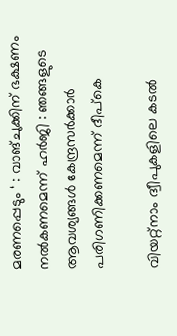മരണപ്പെടും ‘ : വാങ്ചുക്കിന് ഭക്ഷണം നൽകണമെന്ന് ഹർജി : ഞങ്ങളുടെ ആവശ്യങ്ങൾ കേന്ദ്രസർക്കാർ പരിഗണിക്കണമെന്ന് ദീപ്കെ

വിയറ്റ്നാം ദ്വീപുകളിലെ കടല്‍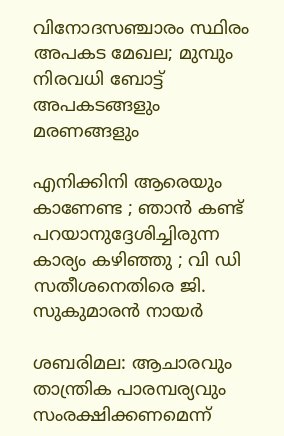വിനോദസഞ്ചാരം സ്ഥിരം അപകട മേഖല; മുമ്പും നിരവധി ബോട്ട് അപകടങ്ങളും മരണങ്ങളും

എനിക്കിനി ആരെയും കാണേണ്ട ; ഞാൻ കണ്ട് പറയാനുദ്ദേശിച്ചിരുന്ന കാര്യം കഴിഞ്ഞു ; വി ഡി സതീശനെതിരെ ജി. സുകുമാരൻ നായർ

ശബരിമല: ആചാരവും താന്ത്രിക പാരമ്പര്യവും സംരക്ഷിക്കണമെന്ന്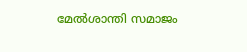മേൽശാന്തി സമാജം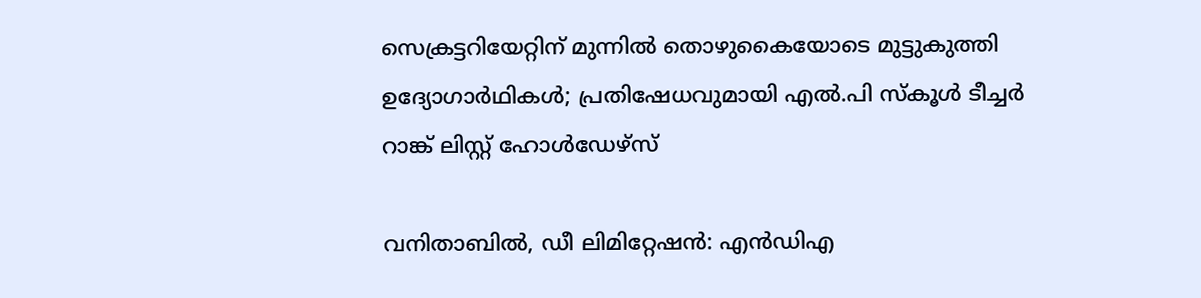സെക്രട്ടറിയേറ്റിന് മുന്നില്‍ തൊഴുകൈയോടെ മുട്ടുകുത്തി ഉദ്യോഗാർഥികൾ; പ്രതിഷേധവുമായി എല്‍.പി സ്കൂള്‍ ടീച്ചര്‍ റാങ്ക് ലിസ്റ്റ് ഹോൾഡേഴ്സ്

വനിതാബിൽ, ഡീ ലിമിറ്റേഷൻ: എൻഡിഎ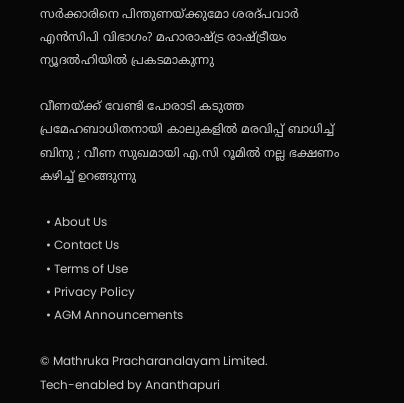സർക്കാരിനെ പിന്തുണയ്‌ക്കുമോ ശരദ്പവാർ എൻസിപി വിഭാഗം? മഹാരാഷ്‌ട്ര രാഷ്‌ട്രീയം ന്യൂദൽഹിയിൽ പ്രകടമാകുന്നു

വീണയ്‌ക്ക് വേണ്ടി പോരാടി കടുത്ത പ്രമേഹബാധിതനായി കാലുകളിൽ മരവിപ്പ് ബാധിച്ച് ബിനു ; വീണ സുഖമായി എ.സി റൂമില്‍ നല്ല ഭക്ഷണം കഴിച്ച് ഉറങ്ങുന്നു

  • About Us
  • Contact Us
  • Terms of Use
  • Privacy Policy
  • AGM Announcements

© Mathruka Pracharanalayam Limited.
Tech-enabled by Ananthapuri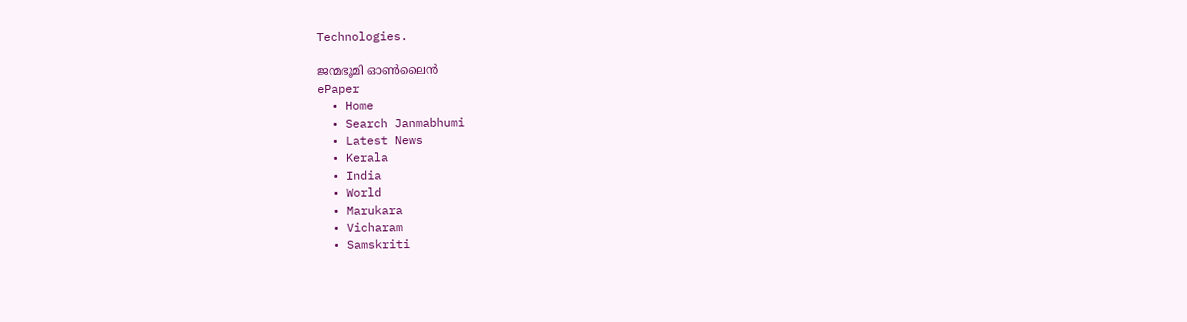Technologies.

ജന്മഭൂമി ഓണ്‍ലൈന്‍
ePaper
  • Home
  • Search Janmabhumi
  • Latest News
  • Kerala
  • India
  • World
  • Marukara
  • Vicharam
  • Samskriti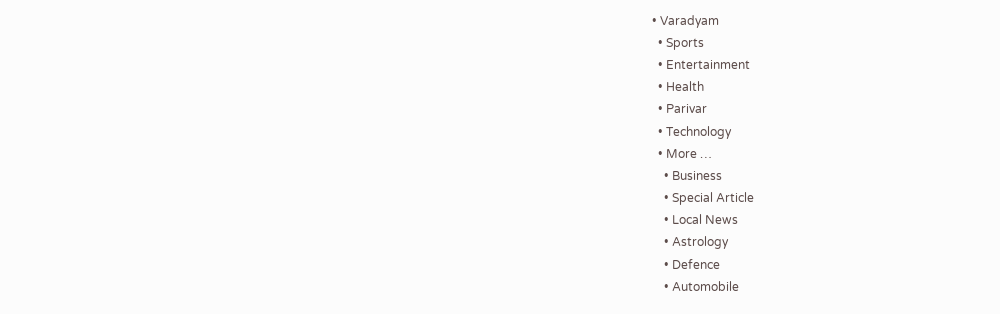• Varadyam
  • Sports
  • Entertainment
  • Health
  • Parivar
  • Technology
  • More …
    • Business
    • Special Article
    • Local News
    • Astrology
    • Defence
    • Automobile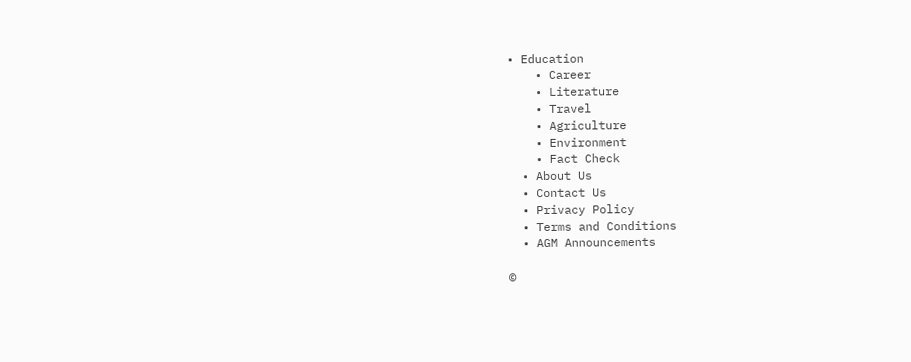• Education
    • Career
    • Literature
    • Travel
    • Agriculture
    • Environment
    • Fact Check
  • About Us
  • Contact Us
  • Privacy Policy
  • Terms and Conditions
  • AGM Announcements

©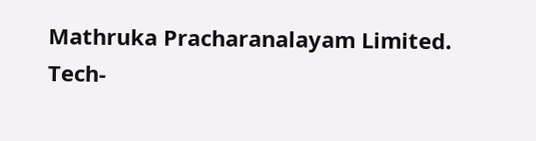Mathruka Pracharanalayam Limited.
Tech-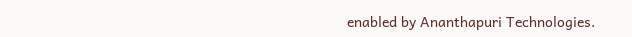enabled by Ananthapuri Technologies.